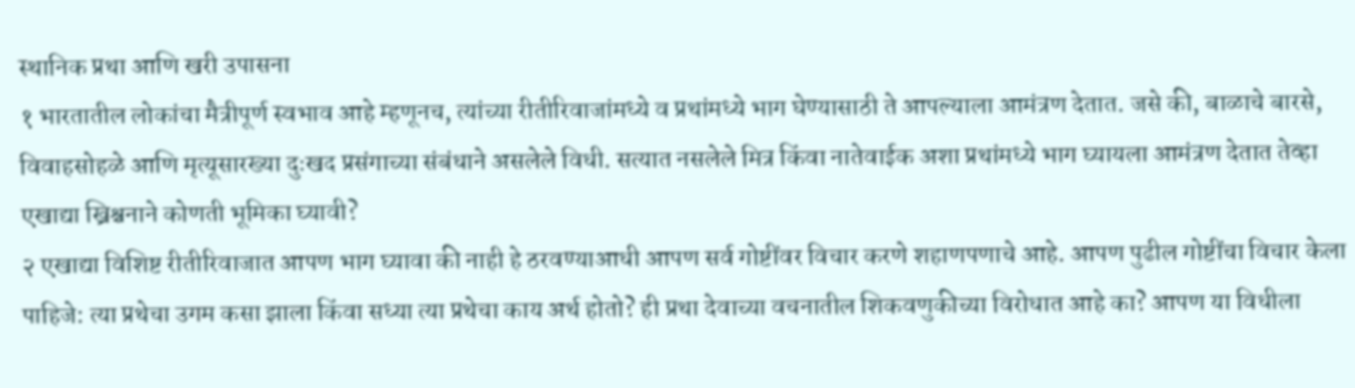स्थानिक प्रथा आणि खरी उपासना
१ भारतातील लोकांचा मैत्रीपूर्ण स्वभाव आहे म्हणूनच, त्यांच्या रीतीरिवाजांमध्ये व प्रथांमध्ये भाग घेण्यासाठी ते आपल्याला आमंत्रण देतात. जसे की, बाळाचे बारसे, विवाहसोहळे आणि मृत्यूसारख्या दुःखद प्रसंगाच्या संबंधाने असलेले विधी. सत्यात नसलेले मित्र किंवा नातेवाईक अशा प्रथांमध्ये भाग घ्यायला आमंत्रण देतात तेव्हा एखाद्या ख्रिश्चनाने कोणती भूमिका घ्यावी?
२ एखाद्या विशिष्ट रीतीरिवाजात आपण भाग घ्यावा की नाही हे ठरवण्याआधी आपण सर्व गोष्टींवर विचार करणे शहाणपणाचे आहे. आपण पुढील गोष्टींचा विचार केला पाहिजे: त्या प्रथेचा उगम कसा झाला किंवा सध्या त्या प्रथेचा काय अर्थ होतो? ही प्रथा देवाच्या वचनातील शिकवणुकीच्या विरोधात आहे का? आपण या विधीला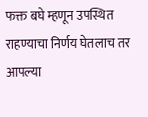फक्त बघे म्हणून उपस्थित राहण्याचा निर्णय घेतलाच तर आपल्या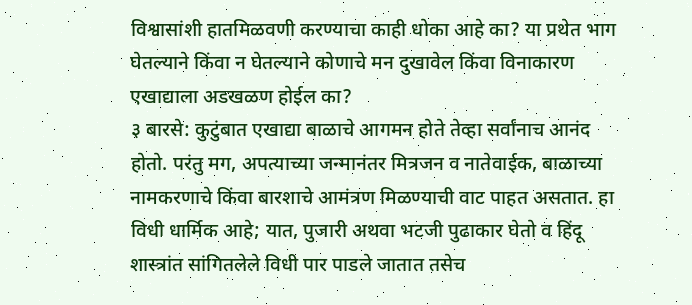विश्वासांशी हातमिळवणी करण्याचा काही धोका आहे का? या प्रथेत भाग घेतल्याने किंवा न घेतल्याने कोणाचे मन दुखावेल किंवा विनाकारण एखाद्याला अडखळण होईल का?
३ बारसे: कुटुंबात एखाद्या बाळाचे आगमन होते तेव्हा सर्वांनाच आनंद होतो. परंतु मग, अपत्याच्या जन्मानंतर मित्रजन व नातेवाईक, बाळाच्या नामकरणाचे किंवा बारशाचे आमंत्रण मिळण्याची वाट पाहत असतात. हा विधी धार्मिक आहे; यात, पुजारी अथवा भटजी पुढाकार घेतो व हिंदू शास्त्रांत सांगितलेले विधी पार पाडले जातात तसेच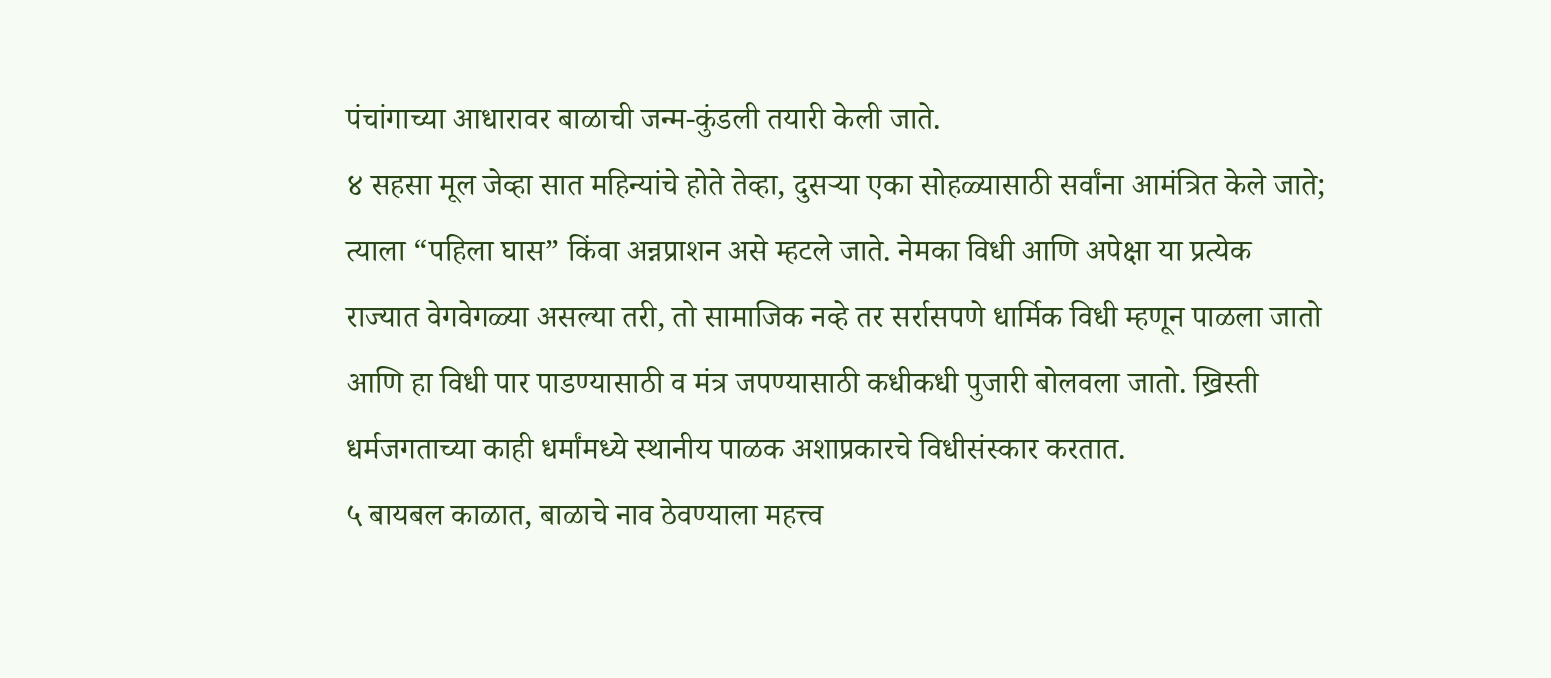पंचांगाच्या आधारावर बाळाची जन्म-कुंडली तयारी केली जाते.
४ सहसा मूल जेव्हा सात महिन्यांचे होते तेव्हा, दुसऱ्या एका सोहळ्यासाठी सर्वांना आमंत्रित केले जाते; त्याला “पहिला घास” किंवा अन्नप्राशन असे म्हटले जाते. नेमका विधी आणि अपेक्षा या प्रत्येक राज्यात वेगवेगळ्या असल्या तरी, तो सामाजिक नव्हे तर सर्रासपणे धार्मिक विधी म्हणून पाळला जातो आणि हा विधी पार पाडण्यासाठी व मंत्र जपण्यासाठी कधीकधी पुजारी बोलवला जातो. ख्रिस्ती धर्मजगताच्या काही धर्मांमध्ये स्थानीय पाळक अशाप्रकारचे विधीसंस्कार करतात.
५ बायबल काळात, बाळाचे नाव ठेवण्याला महत्त्व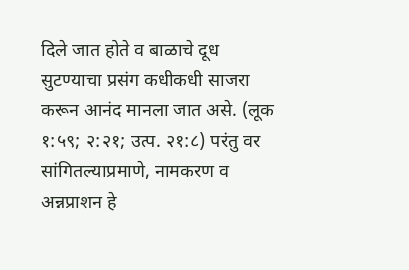दिले जात होते व बाळाचे दूध सुटण्याचा प्रसंग कधीकधी साजरा करून आनंद मानला जात असे. (लूक १:५९; २:२१; उत्प. २१:८) परंतु वर सांगितल्याप्रमाणे, नामकरण व अन्नप्राशन हे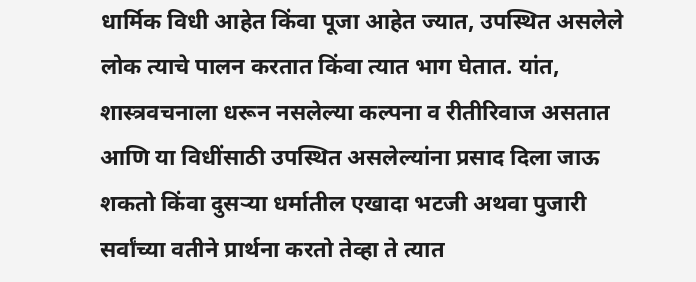धार्मिक विधी आहेत किंवा पूजा आहेत ज्यात, उपस्थित असलेले लोक त्याचे पालन करतात किंवा त्यात भाग घेतात. यांत, शास्त्रवचनाला धरून नसलेल्या कल्पना व रीतीरिवाज असतात आणि या विधींसाठी उपस्थित असलेल्यांना प्रसाद दिला जाऊ शकतो किंवा दुसऱ्या धर्मातील एखादा भटजी अथवा पुजारी सर्वांच्या वतीने प्रार्थना करतो तेव्हा ते त्यात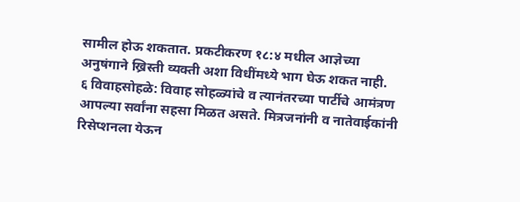सामील होऊ शकतात. प्रकटीकरण १८:४ मधील आज्ञेच्या अनुषंगाने ख्रिस्ती व्यक्ती अशा विधींमध्ये भाग घेऊ शकत नाही.
६ विवाहसोहळे: विवाह सोहळ्यांचे व त्यानंतरच्या पार्टीचे आमंत्रण आपल्या सर्वांना सहसा मिळत असते. मित्रजनांनी व नातेवाईकांनी रिसेप्शनला येऊन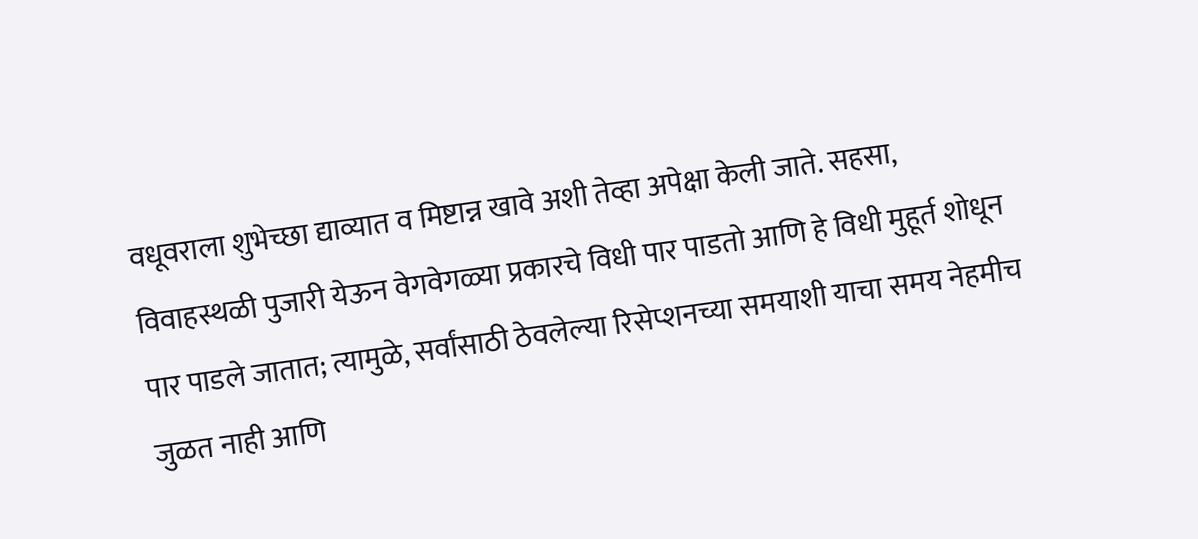वधूवराला शुभेच्छा द्याव्यात व मिष्टान्न खावे अशी तेव्हा अपेक्षा केली जाते. सहसा, विवाहस्थळी पुजारी येऊन वेगवेगळ्या प्रकारचे विधी पार पाडतो आणि हे विधी मुहूर्त शोधून पार पाडले जातात; त्यामुळे, सर्वांसाठी ठेवलेल्या रिसेप्शनच्या समयाशी याचा समय नेहमीच जुळत नाही आणि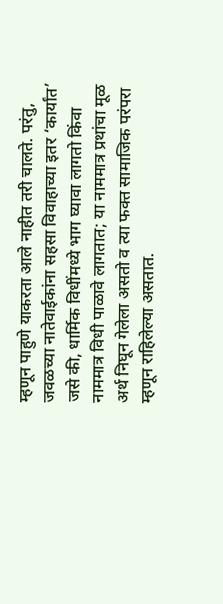म्हणून पाहुणे याकरता आले नाहीत तरी चालते. परंतु, जवळच्या नातेवाईकांना सहसा विवाहाच्या इतर ‘कार्यांत’ जसे की, धार्मिक विधींमध्ये भाग घ्यावा लागतो किंवा नाममात्र विधी पाळावे लागतात; या नाममात्र प्रथांचा मूळ अर्थ निघून गेलेला असतो व त्या फक्त सामाजिक परंपरा म्हणून राहिलेल्या असतात.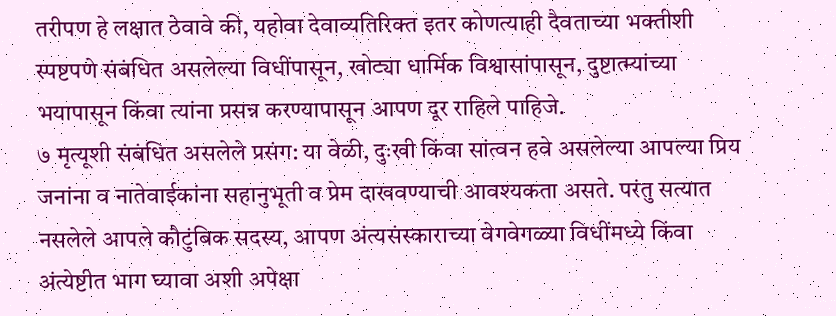तरीपण हे लक्षात ठेवावे की, यहोवा देवाव्यतिरिक्त इतर कोणत्याही दैवताच्या भक्तीशी स्पष्टपणे संबंधित असलेल्या विधींपासून, खोट्या धार्मिक विश्वासांपासून, दुष्टात्म्यांच्या भयापासून किंवा त्यांना प्रसन्न करण्यापासून आपण दूर राहिले पाहिजे.
७ मृत्यूशी संबंधित असलेले प्रसंग: या वेळी, दुःखी किंवा सांत्वन हवे असलेल्या आपल्या प्रिय जनांना व नातेवाईकांना सहानुभूती व प्रेम दाखवण्याची आवश्यकता असते. परंतु सत्यात नसलेले आपले कौटुंबिक सदस्य, आपण अंत्यसंस्काराच्या वेगवेगळ्या विधींमध्ये किंवा अंत्येष्टीत भाग घ्यावा अशी अपेक्षा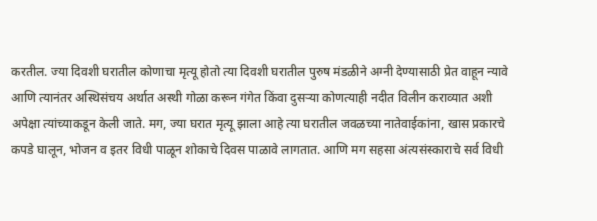करतील. ज्या दिवशी घरातील कोणाचा मृत्यू होतो त्या दिवशी घरातील पुरुष मंडळीने अग्नी देण्यासाठी प्रेत वाहून न्यावे आणि त्यानंतर अस्थिसंचय अर्थात अस्थी गोळा करून गंगेत किंवा दुसऱ्या कोणत्याही नदीत विलीन कराव्यात अशी अपेक्षा त्यांच्याकडून केली जाते. मग, ज्या घरात मृत्यू झाला आहे त्या घरातील जवळच्या नातेवाईकांना, खास प्रकारचे कपडे घालून, भोजन व इतर विधी पाळून शोकाचे दिवस पाळावे लागतात. आणि मग सहसा अंत्यसंस्काराचे सर्व विधी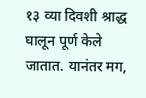१३ व्या दिवशी श्राद्ध घालून पूर्ण केले जातात. यानंतर मग,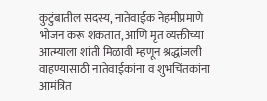कुटुंबातील सदस्य, नातेवाईक नेहमीप्रमाणे भोजन करू शकतात, आणि मृत व्यक्तीच्या आत्म्याला शांती मिळावी म्हणून श्रद्धांजली वाहण्यासाठी नातेवाईकांना व शुभचिंतकांना आमंत्रित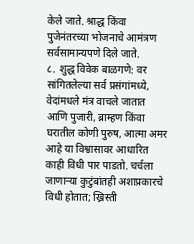केले जाते. श्राद्ध किंवा पुजेनंतरच्या भोजनाचे आमंत्रण सर्वसामान्यपणे दिले जाते.
८. शुद्ध विवेक बाळगणे: वर सांगितलेल्या सर्व प्रसंगांमध्ये, वेदांमधले मंत्र वाचले जातात आणि पुजारी, ब्राम्हण किंवा घरातील कोणी पुरुष, आत्मा अमर आहे या विश्वासावर आधारित काही विधी पार पाडतो. चर्चला जाणाऱ्या कुटुंबांतही अशाप्रकारचे विधी होतात; ख्रिस्ती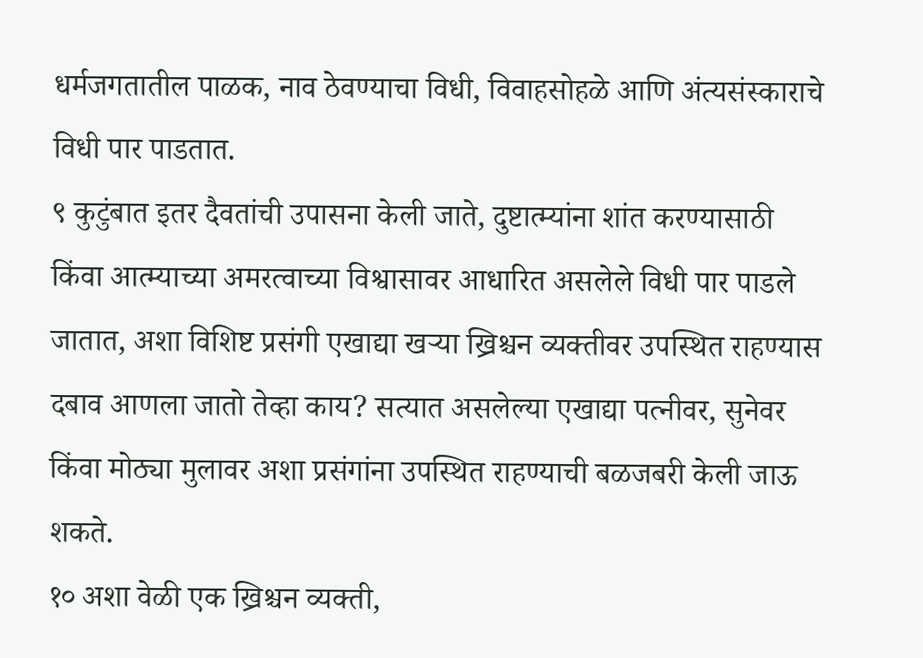धर्मजगतातील पाळक, नाव ठेवण्याचा विधी, विवाहसोहळे आणि अंत्यसंस्काराचे विधी पार पाडतात.
९ कुटुंबात इतर दैवतांची उपासना केली जाते, दुष्टात्म्यांना शांत करण्यासाठी किंवा आत्म्याच्या अमरत्वाच्या विश्वासावर आधारित असलेले विधी पार पाडले जातात, अशा विशिष्ट प्रसंगी एखाद्या खऱ्या ख्रिश्चन व्यक्तीवर उपस्थित राहण्यास दबाव आणला जातो तेव्हा काय? सत्यात असलेल्या एखाद्या पत्नीवर, सुनेवर किंवा मोठ्या मुलावर अशा प्रसंगांना उपस्थित राहण्याची बळजबरी केली जाऊ शकते.
१० अशा वेळी एक ख्रिश्चन व्यक्ती,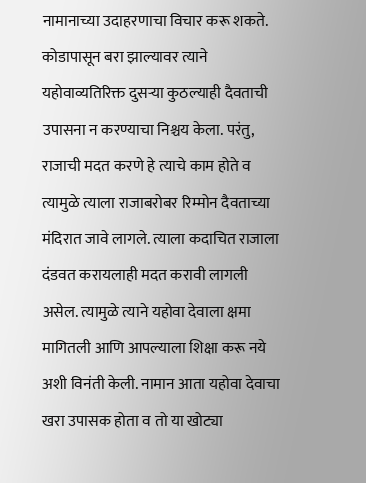नामानाच्या उदाहरणाचा विचार करू शकते. कोडापासून बरा झाल्यावर त्याने यहोवाव्यतिरिक्त दुसऱ्या कुठल्याही दैवताची उपासना न करण्याचा निश्चय केला. परंतु, राजाची मदत करणे हे त्याचे काम होते व त्यामुळे त्याला राजाबरोबर रिम्मोन दैवताच्या मंदिरात जावे लागले. त्याला कदाचित राजाला दंडवत करायलाही मदत करावी लागली असेल. त्यामुळे त्याने यहोवा देवाला क्षमा मागितली आणि आपल्याला शिक्षा करू नये अशी विनंती केली. नामान आता यहोवा देवाचा खरा उपासक होता व तो या खोट्या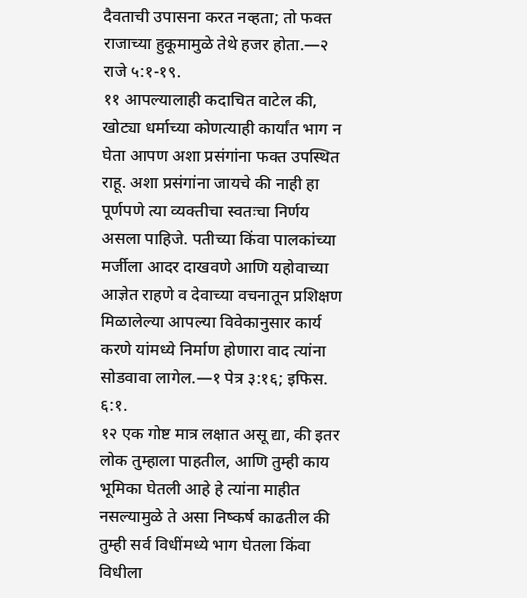दैवताची उपासना करत नव्हता; तो फक्त राजाच्या हुकूमामुळे तेथे हजर होता.—२ राजे ५:१-१९.
११ आपल्यालाही कदाचित वाटेल की, खोट्या धर्माच्या कोणत्याही कार्यांत भाग न घेता आपण अशा प्रसंगांना फक्त उपस्थित राहू. अशा प्रसंगांना जायचे की नाही हा पूर्णपणे त्या व्यक्तीचा स्वतःचा निर्णय असला पाहिजे. पतीच्या किंवा पालकांच्या मर्जीला आदर दाखवणे आणि यहोवाच्या आज्ञेत राहणे व देवाच्या वचनातून प्रशिक्षण मिळालेल्या आपल्या विवेकानुसार कार्य करणे यांमध्ये निर्माण होणारा वाद त्यांना सोडवावा लागेल.—१ पेत्र ३:१६; इफिस. ६:१.
१२ एक गोष्ट मात्र लक्षात असू द्या, की इतर लोक तुम्हाला पाहतील, आणि तुम्ही काय भूमिका घेतली आहे हे त्यांना माहीत नसल्यामुळे ते असा निष्कर्ष काढतील की तुम्ही सर्व विधींमध्ये भाग घेतला किंवा विधीला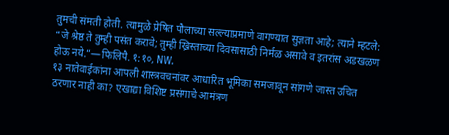तुमची संमती होती. त्यामुळे प्रेषित पौलाच्या सल्ल्याप्रमाणे वागण्यात सुज्ञता आहे; त्याने म्हटले: “जे श्रेष्ठ ते तुम्ही पसंत करावे; तुम्ही ख्रिस्ताच्या दिवसासाठी निर्मळ असावे व इतरांस अडखळण होऊ नये.”—फिलिपै. १:१०, NW.
१३ नातेवाईकांना आपली शास्त्रवचनांवर आधारित भूमिका समजावून सांगणे जास्त उचित ठरणार नाही का? एखाद्या विशिष्ट प्रसंगाचे आमंत्रण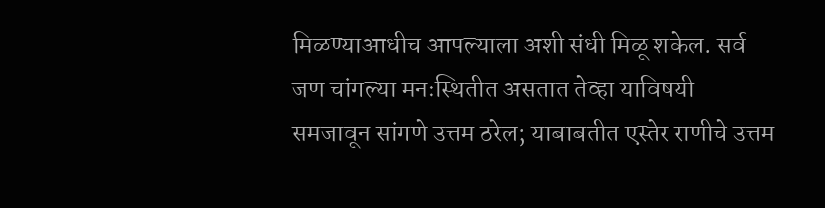मिळण्याआधीच आपल्याला अशी संधी मिळू शकेल. सर्व जण चांगल्या मनःस्थितीत असतात तेव्हा याविषयी समजावून सांगणे उत्तम ठरेल; याबाबतीत एस्तेर राणीचे उत्तम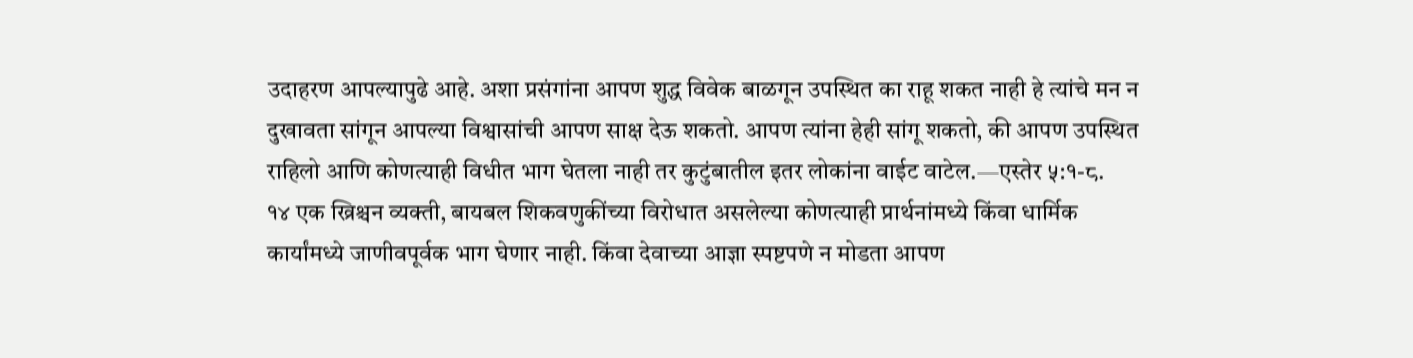उदाहरण आपल्यापुढे आहे. अशा प्रसंगांना आपण शुद्ध विवेक बाळगून उपस्थित का राहू शकत नाही हे त्यांचे मन न दुखावता सांगून आपल्या विश्वासांची आपण साक्ष देऊ शकतो. आपण त्यांना हेही सांगू शकतो, की आपण उपस्थित राहिलो आणि कोणत्याही विधीत भाग घेतला नाही तर कुटुंबातील इतर लोकांना वाईट वाटेल.—एस्तेर ५:१-८.
१४ एक ख्रिश्चन व्यक्ती, बायबल शिकवणुकींच्या विरोधात असलेल्या कोणत्याही प्रार्थनांमध्ये किंवा धार्मिक कार्यांमध्ये जाणीवपूर्वक भाग घेणार नाही. किंवा देवाच्या आज्ञा स्पष्टपणे न मोडता आपण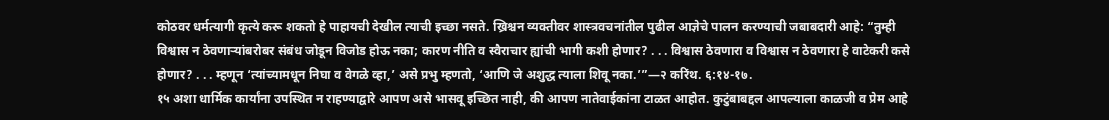कोठवर धर्मत्यागी कृत्ये करू शकतो हे पाहायची देखील त्याची इच्छा नसते. ख्रिश्चन व्यक्तीवर शास्त्रवचनांतील पुढील आज्ञेचे पालन करण्याची जबाबदारी आहे: “तुम्ही विश्वास न ठेवणाऱ्यांबरोबर संबंध जोडून विजोड होऊ नका; कारण नीति व स्वैराचार ह्यांची भागी कशी होणार? . . . विश्वास ठेवणारा व विश्वास न ठेवणारा हे वाटेकरी कसे होणार? . . . म्हणून ‘त्यांच्यामधून निघा व वेगळे व्हा,’ असे प्रभु म्हणतो, ‘आणि जे अशुद्ध त्याला शिवू नका.’”—२ करिंथ. ६:१४-१७.
१५ अशा धार्मिक कार्यांना उपस्थित न राहण्याद्वारे आपण असे भासवू इच्छित नाही, की आपण नातेवाईकांना टाळत आहोत. कुटुंबाबद्दल आपल्याला काळजी व प्रेम आहे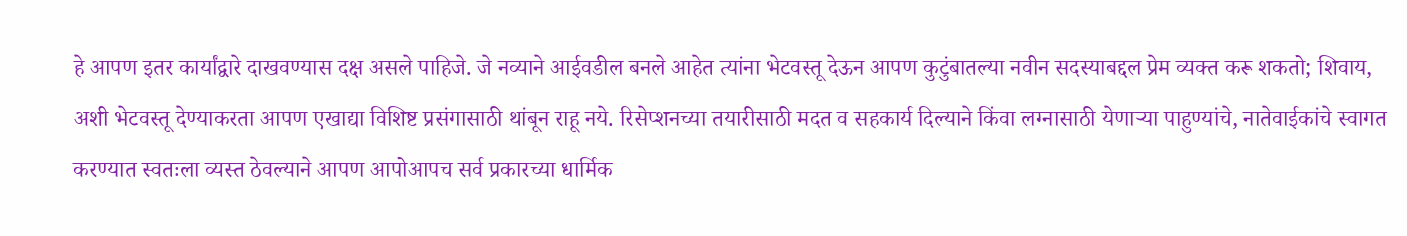हे आपण इतर कार्यांद्वारे दाखवण्यास दक्ष असले पाहिजे. जे नव्याने आईवडील बनले आहेत त्यांना भेटवस्तू देऊन आपण कुटुंबातल्या नवीन सदस्याबद्दल प्रेम व्यक्त करू शकतो; शिवाय, अशी भेटवस्तू देण्याकरता आपण एखाद्या विशिष्ट प्रसंगासाठी थांबून राहू नये. रिसेप्शनच्या तयारीसाठी मदत व सहकार्य दिल्याने किंवा लग्नासाठी येणाऱ्या पाहुण्यांचे, नातेवाईकांचे स्वागत करण्यात स्वतःला व्यस्त ठेवल्याने आपण आपोआपच सर्व प्रकारच्या धार्मिक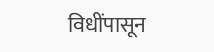विधींपासून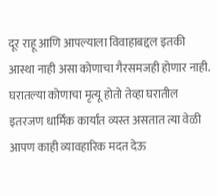दूर राहू आणि आपल्याला विवाहाबद्दल इतकी आस्था नाही असा कोणाचा गैरसमजही होणार नाही. घरातल्या कोणाचा मृत्यू होतो तेव्हा घरातील इतरजण धार्मिक कार्यांत व्यस्त असतात त्या वेळी आपण काही व्यावहारिक मदत देऊ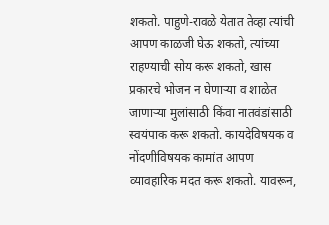शकतो. पाहुणे-रावळे येतात तेव्हा त्यांची आपण काळजी घेऊ शकतो, त्यांच्या राहण्याची सोय करू शकतो, खास प्रकारचे भोजन न घेणाऱ्या व शाळेत जाणाऱ्या मुलांसाठी किंवा नातवंडांसाठी स्वयंपाक करू शकतो. कायदेविषयक व नोंदणीविषयक कामांत आपण व्यावहारिक मदत करू शकतो. यावरून,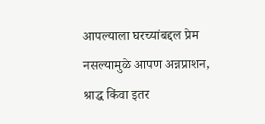आपल्याला घरच्यांबद्दल प्रेम नसल्यामुळे आपण अन्नप्राशन, श्राद्ध किंवा इतर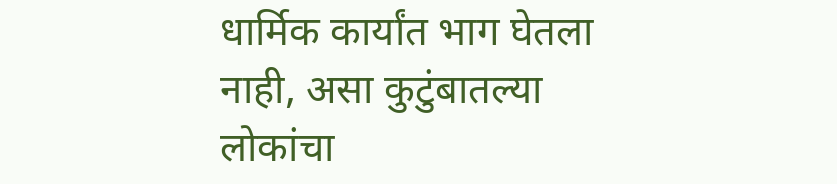धार्मिक कार्यांत भाग घेतला नाही, असा कुटुंबातल्या लोकांचा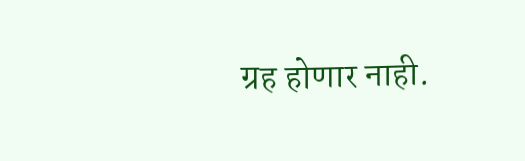ग्रह होणार नाही.